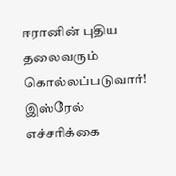ஈரானின் புதிய தலைவரும் கொல்லப்படுவார்! இஸ்ரேல் எச்சரிக்கை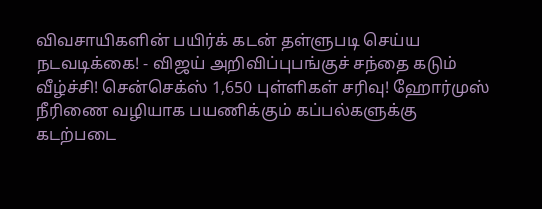விவசாயிகளின் பயிர்க் கடன் தள்ளுபடி செய்ய நடவடிக்கை! - விஜய் அறிவிப்புபங்குச் சந்தை கடும் வீழ்ச்சி! சென்செக்ஸ் 1,650 புள்ளிகள் சரிவு! ஹோர்முஸ் நீரிணை வழியாக பயணிக்கும் கப்பல்களுக்கு கடற்படை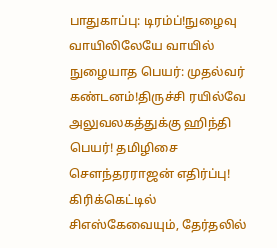பாதுகாப்பு: டிரம்ப்!நுழைவு வாயிலிலேயே வாயில் நுழையாத பெயர்: முதல்வர் கண்டனம்!திருச்சி ரயில்வே அலுவலகத்துக்கு ஹிந்தி பெயர்! தமிழிசை செளந்தரராஜன் எதிர்ப்பு! கிரிக்கெட்டில் சிஎஸ்கேவையும், தேர்தலில்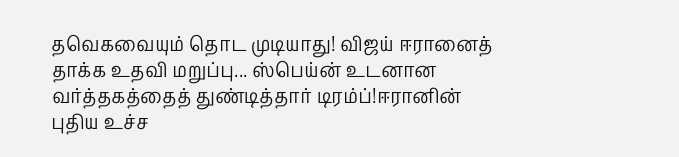தவெகவையும் தொட முடியாது! விஜய் ஈரானைத் தாக்க உதவி மறுப்பு... ஸ்பெய்ன் உடனான வர்த்தகத்தைத் துண்டித்தார் டிரம்ப்!ஈரானின் புதிய உச்ச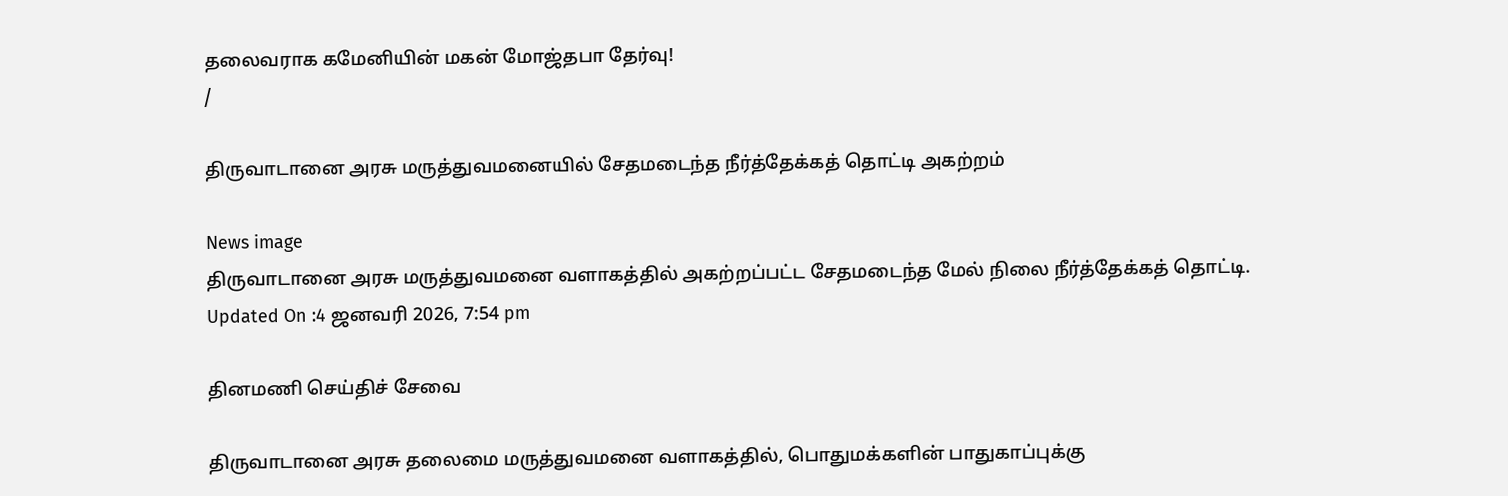தலைவராக கமேனியின் மகன் மோஜ்தபா தேர்வு!
/

திருவாடானை அரசு மருத்துவமனையில் சேதமடைந்த நீர்த்தேக்கத் தொட்டி அகற்றம்

News image
திருவாடானை அரசு மருத்துவமனை வளாகத்தில் அகற்றப்பட்ட சேதமடைந்த மேல் நிலை நீர்த்தேக்கத் தொட்டி.
Updated On :4 ஜனவரி 2026, 7:54 pm

தினமணி செய்திச் சேவை

திருவாடானை அரசு தலைமை மருத்துவமனை வளாகத்தில், பொதுமக்களின் பாதுகாப்புக்கு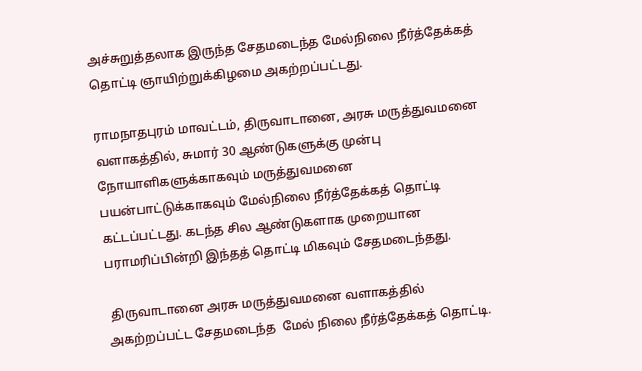அச்சுறுத்தலாக இருந்த சேதமடைந்த மேல்நிலை நீர்த்தேக்கத் தொட்டி ஞாயிற்றுக்கிழமை அகற்றப்பட்டது.

ராமநாதபுரம் மாவட்டம், திருவாடானை, அரசு மருத்துவமனை வளாகத்தில், சுமார் 30 ஆண்டுகளுக்கு முன்பு நோயாளிகளுக்காகவும் மருத்துவமனை பயன்பாட்டுக்காகவும் மேல்நிலை நீர்த்தேக்கத் தொட்டி கட்டப்பட்டது. கடந்த சில ஆண்டுகளாக முறையான பராமரிப்பின்றி இந்தத் தொட்டி மிகவும் சேதமடைந்தது.

 திருவாடானை அரசு மருத்துவமனை வளாகத்தில் அகற்றப்பட்ட சேதமடைந்த  மேல் நிலை நீர்த்தேக்கத் தொட்டி.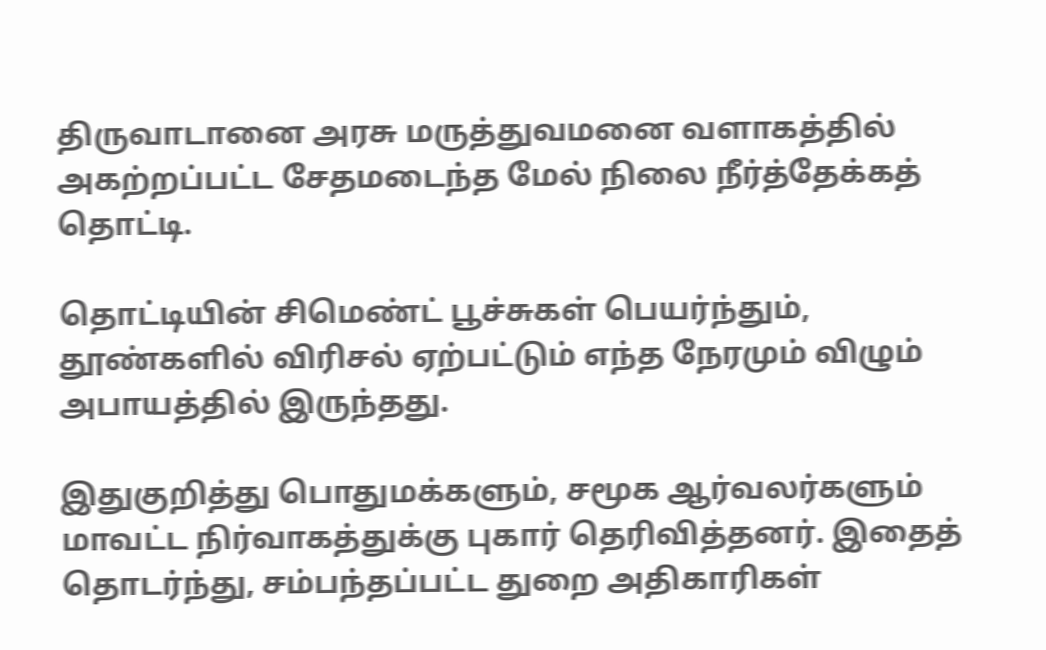திருவாடானை அரசு மருத்துவமனை வளாகத்தில் அகற்றப்பட்ட சேதமடைந்த மேல் நிலை நீர்த்தேக்கத் தொட்டி.

தொட்டியின் சிமெண்ட் பூச்சுகள் பெயர்ந்தும், தூண்களில் விரிசல் ஏற்பட்டும் எந்த நேரமும் விழும் அபாயத்தில் இருந்தது.

இதுகுறித்து பொதுமக்களும், சமூக ஆர்வலர்களும் மாவட்ட நிர்வாகத்துக்கு புகார் தெரிவித்தனர். இதைத் தொடர்ந்து, சம்பந்தப்பட்ட துறை அதிகாரிகள்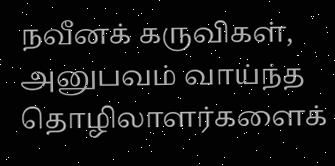நவீனக் கருவிகள், அனுபவம் வாய்ந்த தொழிலாளர்களைக்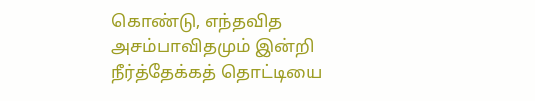கொண்டு, எந்தவித அசம்பாவிதமும் இன்றி நீர்த்தேக்கத் தொட்டியை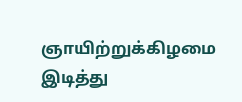ஞாயிற்றுக்கிழமை இடித்து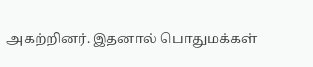அகற்றினர். இதனால் பொதுமக்கள்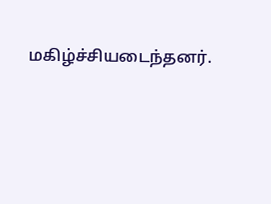மகிழ்ச்சியடைந்தனர்.